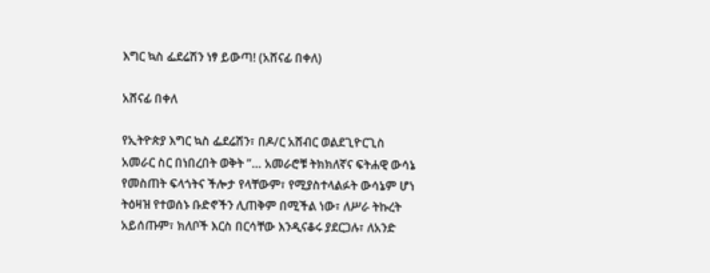እግር ኳስ ፌደሬሽን ነፃ ይውጣ! (አሸናፊ በቀለ)

አሸናፊ በቀለ

የኢትዮጵያ እግር ኳስ ፌደሬሽን፣ በዶ/ር አሸብር ወልደጊዮርጊስ አመራር ስር በነበረበት ወቅት ”… አመራሮቹ ትክክለኛና ፍትሐዊ ውሳኔ የመስጠት ፍላጎትና ችሎታ የላቸውም፣ የሚያስተላልፉት ውሳኔም ሆነ ትዕዛዝ የተወሰኑ ቡድኖችን ሊጠቅም በሚችል ነው፣ ለሥራ ትኩረት አይሰጡም፣ ክለቦች እርስ በርሳቸው እንዲናቆሩ ያደርጋሉ፣ ለአንድ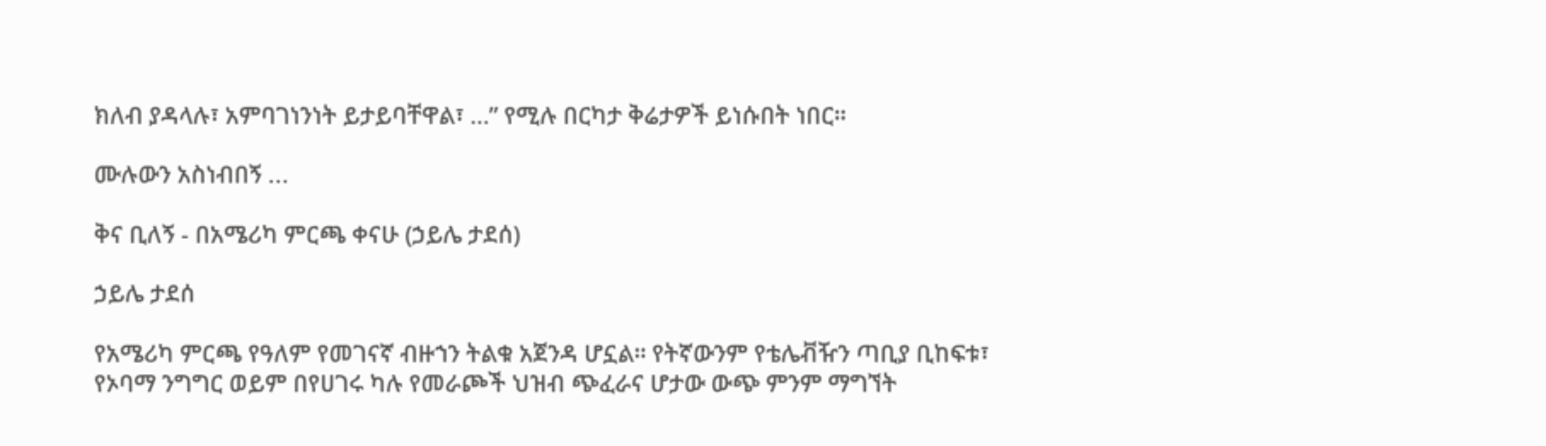ክለብ ያዳላሉ፣ አምባገነንነት ይታይባቸዋል፣ …” የሚሉ በርካታ ቅሬታዎች ይነሱበት ነበር።

ሙሉውን አስነብበኝ ...

ቅና ቢለኝ - በአሜሪካ ምርጫ ቀናሁ (ኃይሌ ታደሰ)

ኃይሌ ታደሰ

የአሜሪካ ምርጫ የዓለም የመገናኛ ብዙኀን ትልቁ አጀንዳ ሆኗል። የትኛውንም የቴሌቭዥን ጣቢያ ቢከፍቱ፣ የኦባማ ንግግር ወይም በየሀገሩ ካሉ የመራጮች ህዝብ ጭፈራና ሆታው ውጭ ምንም ማግኘት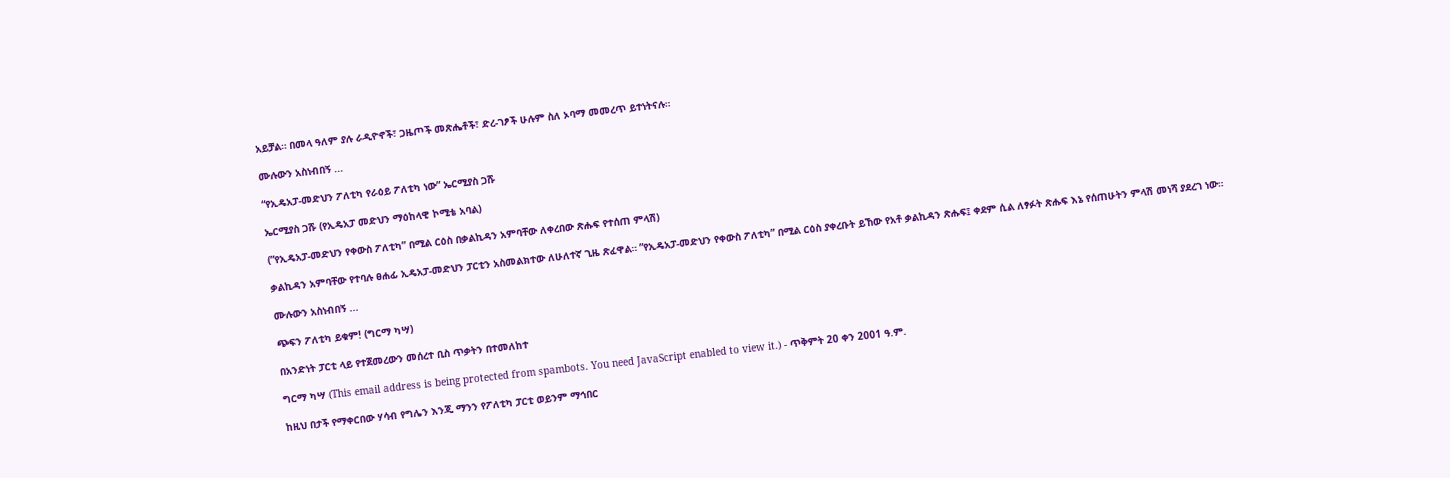አይቻል። በመላ ዓለም ያሉ ራዲዮኖች፣ ጋዜጦች መጽሔቶች፣ ድረ-ገፆች ሁሉም ስለ ኦባማ መመረጥ ይተነትናሉ።

ሙሉውን አስነብበኝ ...

“የኢዴአፓ-መድህን ፖለቲካ የራዕይ ፖለቲካ ነው” ኤርሚያስ ጋሹ

ኤርሚያስ ጋሹ (የኢዴአፓ መድህን ማዕከላዊ ኮሚቴ አባል)

(”የኢዴአፓ-መድህን የቀውስ ፖለቲካ” በሚል ርዕስ በቃልኪዳን አምባቸው ለቀረበው ጽሑፍ የተሰጠ ምላሽ)

ቃልኪዳን አምባቸው የተባሉ ፀሐፊ ኢዴአፓ-መድህን ፓርቲን አስመልክተው ለሁለተኛ ጊዜ ጽፈዋል። ”የኢዴአፓ-መድህን የቀውስ ፖለቲካ” በሚል ርዕስ ያቀረቡት ይኸው የአቶ ቃልኪዳን ጽሑፍ፤ ቀደም ሲል ለፃፉት ጽሑፍ እኔ የሰጠሁትን ምላሽ መነሻ ያደረገ ነው።

ሙሉውን አስነብበኝ ...

ጭፍን ፖለቲካ ይቁም! (ግርማ ካሣ)

በአንድነት ፓርቲ ላይ የተጀመረውን መሰረተ ቢስ ጥቃትን በተመለከተ

ግርማ ካሣ (This email address is being protected from spambots. You need JavaScript enabled to view it.) - ጥቅምት 20 ቀን 2001 ዓ.ም.

ከዚህ በታች የማቀርበው ሃሳብ የግሌን እንጂ ማንን የፖለቲካ ፓርቲ ወይንም ማኅበር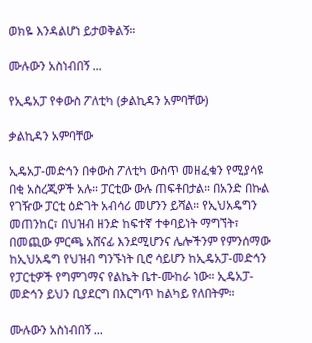ወክዬ እንዳልሆነ ይታወቅልኝ።

ሙሉውን አስነብበኝ ...

የኢዴአፓ የቀውስ ፖለቲካ (ቃልኪዳን አምባቸው)

ቃልኪዳን አምባቸው

ኢዴአፓ-መድኅን በቀውስ ፖለቲካ ውስጥ መዘፈቁን የሚያሳዩ በቂ አስረጂዎች አሉ። ፓርቲው ውሉ ጠፍቶበታል። በአንድ በኩል የገዥው ፓርቲ ዕድገት አብሳሪ መሆንን ይሻል። የኢህአዴግን መጠንከር፣ በህዝብ ዘንድ ከፍተኛ ተቀባይነት ማግኘት፣ በመጪው ምርጫ አሸናፊ እንደሚሆንና ሌሎችንም የምንሰማው ከኢህአዴግ የህዝብ ግንኙነት ቢሮ ሳይሆን ከኢዴአፓ-መድኅን የፓርቲዎች የግምገማና የልኬት ቤተ-ሙከራ ነው። ኢዴአፓ-መድኅን ይህን ቢያደርግ በእርግጥ ከልካይ የለበትም።

ሙሉውን አስነብበኝ ...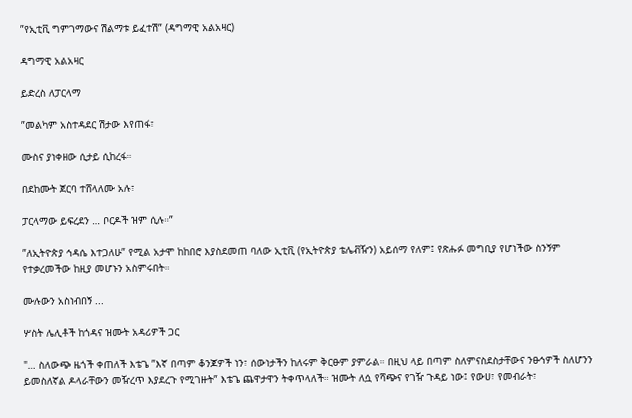”የኢቲቪ ግምገማውና ሽልማቱ ይፈተሽ” (ዳግማዊ አልአዛር)

ዳግማዊ አልአዛር

ይድረስ ለፓርላማ

”መልካም አስተዳደር ሽታው እየጠፋ፣

ሙስና ያነቀዘው ሲታይ ሲከረፋ።

በደከሙት ጀርባ ተሸላለሙ አሉ፣

ፓርላማው ይፍረደን … ቦርዶች ዝም ሲሉ።”

”ለኢትዮጵያ ኅዳሴ እተጋለሁ” የሚል አታሞ ከከበሮ እያስደመጠ ባለው ኢቲቪ (የኢትዮጵያ ቴሌቭዥን) አይሰማ የለም፤ የጽሑፉ መግቢያ የሆነችው ስንኝም የተቃረመችው ከዚያ መሆኑን አስምሩበት።

ሙሉውን አስነብበኝ ...

ሦስት ሌሊቶች ከጎዳና ዝሙት አዳሪዎች ጋር

"… ስለውጭ ዜጎች ቀጠለች እቴጌ ”እኛ በጣም ቆንጆዎች ነን፣ ሰውነታችን ከለሩም ቅርፁም ያምራል። በዚህ ላይ በጣም ስለምናስደስታቸውና ንፁኅዎች ስለሆንን ይመስለኛል ዶላራቸውን መዥረጥ እያደረጉ የሚገዙት” እቴጌ ጨዋታዋን ትቀጥላለች። ዝሙት ለሷ የሻጭና የገዥ ጉዳይ ነው፤ የውሀ፣ የመብራት፣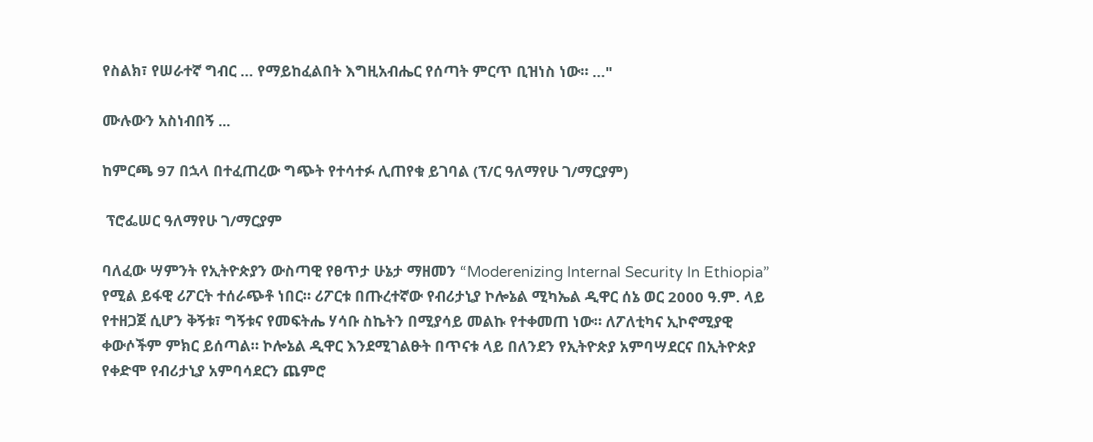የስልክ፣ የሠራተኛ ግብር … የማይከፈልበት እግዚአብሔር የሰጣት ምርጥ ቢዝነስ ነው። …"

ሙሉውን አስነብበኝ ...

ከምርጫ 97 በኋላ በተፈጠረው ግጭት የተሳተፉ ሊጠየቁ ይገባል (ፕ/ር ዓለማየሁ ገ/ማርያም)

 ፕሮፌሠር ዓለማየሁ ገ/ማርያም

ባለፈው ሣምንት የኢትዮጵያን ውስጣዊ የፀጥታ ሁኔታ ማዘመን “Moderenizing Internal Security In Ethiopia” የሚል ይፋዊ ሪፖርት ተሰራጭቶ ነበር። ሪፖርቱ በጡረተኛው የብሪታኒያ ኮሎኔል ሚካኤል ዲዋር ሰኔ ወር 2000 ዓ.ም. ላይ የተዘጋጀ ሲሆን ቅኝቱ፣ ግኝቱና የመፍትሔ ሃሳቡ ስኬትን በሚያሳይ መልኩ የተቀመጠ ነው። ለፖለቲካና ኢኮኖሚያዊ ቀውሶችም ምክር ይሰጣል። ኮሎኔል ዲዋር እንደሚገልፁት በጥናቱ ላይ በለንደን የኢትዮጵያ አምባሣደርና በኢትዮጵያ የቀድሞ የብሪታኒያ አምባሳደርን ጨምሮ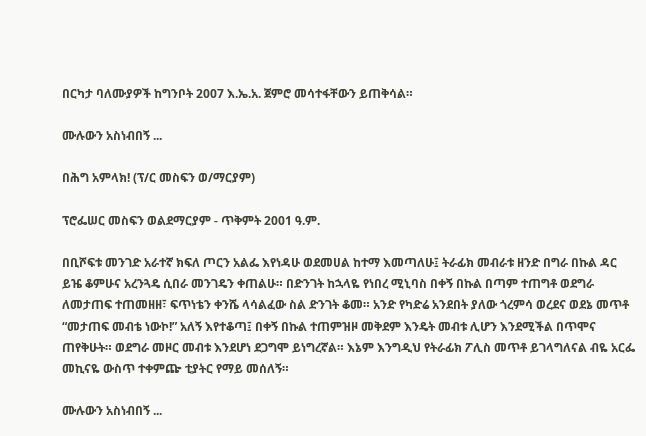በርካታ ባለሙያዎች ከግንቦት 2007 እ.ኤ.አ. ጀምሮ መሳተፋቸውን ይጠቅሳል።

ሙሉውን አስነብበኝ ...

በሕግ አምላክ! (ፕ/ር መስፍን ወ/ማርያም)

ፕሮፌሠር መስፍን ወልደማርያም - ጥቅምት 2001 ዓ.ም.

በቢሾፍቱ መንገድ አራተኛ ክፍለ ጦርን አልፌ እየነዳሁ ወደመሀል ከተማ እመጣለሁ፤ ትራፊክ መብራቱ ዘንድ በግራ በኩል ዳር ይዤ ቆምሁና አረንጓዴ ሲበራ መንገዴን ቀጠልሁ። በድንገት ከኋላዬ የነበረ ሚኒባስ በቀኝ በኩል በጣም ተጠግቶ ወደግራ ለመታጠፍ ተጠመዘዘ፣ ፍጥነቴን ቀንሼ ላሳልፈው ስል ድንገት ቆመ። አንድ የካድሬ አንደበት ያለው ጎረምሳ ወረደና ወደኔ መጥቶ “መታጠፍ መብቴ ነውኮ!” አለኝ እየተቆጣ፤ በቀኝ በኩል ተጠምዝዞ መቅደም እንዴት መብቱ ሊሆን እንደሚችል በጥሞና ጠየቅሁት። ወደግራ መዞር መብቱ እንደሆነ ደጋግሞ ይነግረኛል። እኔም እንግዲህ የትራፊክ ፖሊስ መጥቶ ይገላግለናል ብዬ አርፌ መኪናዬ ውስጥ ተቀምጬ ቲያትር የማይ መሰለኝ።

ሙሉውን አስነብበኝ ...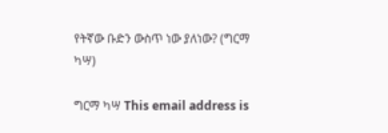የትኛው ቡድን ውስጥ ነው ያለነው? (ግርማ ካሣ)

ግርማ ካሣ This email address is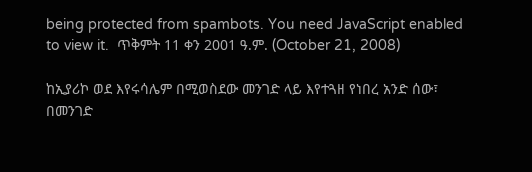being protected from spambots. You need JavaScript enabled to view it.  ጥቅምት 11 ቀን 2001 ዓ.ም. (October 21, 2008)

ከኢያሪኮ ወደ እየሩሳሌም በሚወስደው መንገድ ላይ እየተጓዘ የነበረ አንድ ሰው፣ በመንገድ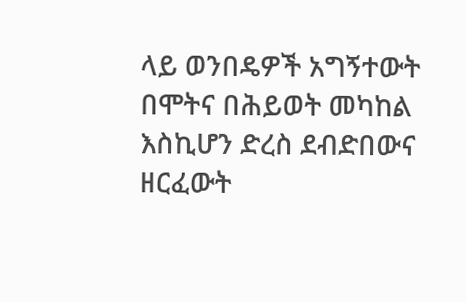ላይ ወንበዴዎች አግኝተውት በሞትና በሕይወት መካከል እስኪሆን ድረስ ደብድበውና ዘርፈውት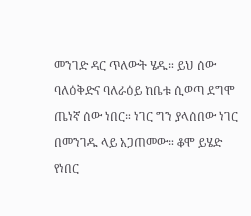መንገድ ዳር ጥለውት ሄዱ። ይህ ሰው ባለዕቅድና ባለራዕይ ከቤቱ ሲወጣ ደግሞ ጤነኛ ሰው ነበር። ነገር ግን ያላሰበው ነገር በመንገዱ ላይ አጋጠመው። ቆሞ ይሄድ የነበር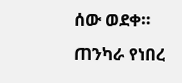ሰው ወደቀ። ጠንካራ የነበረ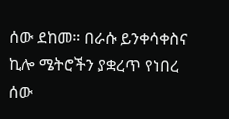ሰው ደከመ። በራሱ ይንቀሳቀስና ኪሎ ሜትሮችን ያቋረጥ የነበረ ሰው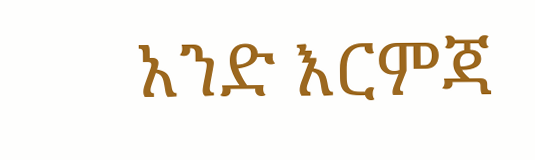አንድ እርምጃ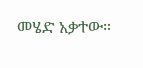መሄድ አቃተው።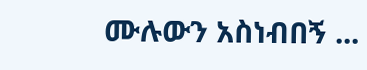ሙሉውን አስነብበኝ ...